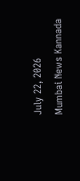July 22, 2026
Mumbai News Kannada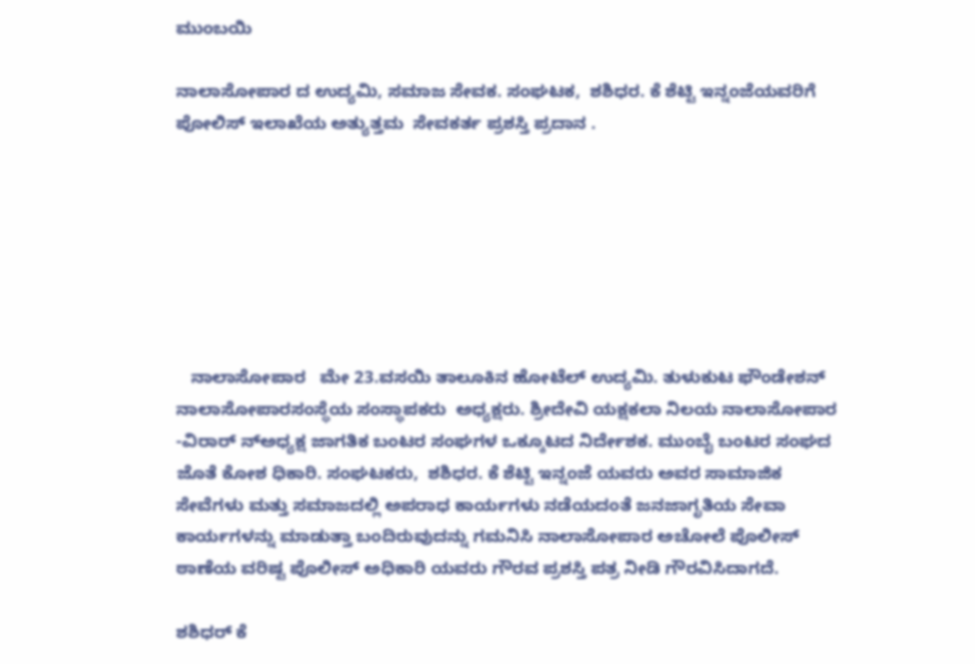ಮುಂಬಯಿ

ನಾಲಾಸೋಪಾರ ದ ಉದ್ಯಮಿ, ಸಮಾಜ ಸೇವಕ. ಸಂಘಟಕ,  ಶಶಿಧರ. ಕೆ ಶೆಟ್ಟಿ ಇನ್ನಂಜೆಯವರಿಗೆ ಪೋಲಿಸ್ ಇಲಾಖೆಯ ಅತ್ಯುತ್ತಮ  ಸೇವಕರ್ತ ಪ್ರಶಸ್ತಿ ಪ್ರದಾನ .







   ನಾಲಾಸೋಪಾರ   ಮೇ 23.ವಸಯಿ ತಾಲೂಕಿನ ಹೋಟೆಲ್ ಉದ್ಯಮಿ. ತುಳುಕುಟ ಫೌಂಡೇಶನ್ ನಾಲಾಸೋಪಾರಸಂಸ್ಥೆಯ ಸಂಸ್ಥಾಪಕರು  ಅಧ್ಯಕ್ಷರು. ಶ್ರೀದೇವಿ ಯಕ್ಷಕಲಾ ನಿಲಯ ನಾಲಾಸೋಪಾರ  -ವಿರಾರ್ ನ್ಅಧ್ಯಕ್ಷ ಜಾಗತಿಕ ಬಂಟರ ಸಂಘಗಳ ಒಕ್ಕೂಟದ ನಿರ್ದೇಶಕ. ಮುಂಬೈ ಬಂಟರ ಸಂಘದ ಜೊತೆ ಕೋಶ ಧಿಕಾರಿ. ಸಂಘಟಕರು,  ಶಶಿಧರ. ಕೆ ಶೆಟ್ಟಿ ಇನ್ನಂಜೆ ಯವರು ಅವರ ಸಾಮಾಜಿಕ ಸೇವೆಗಳು ಮತ್ತು ಸಮಾಜದಲ್ಲಿ ಅಪರಾಧ ಕಾರ್ಯಗಳು ನಡೆಯದಂತೆ ಜನಜಾಗೃತಿಯ ಸೇವಾ ಕಾರ್ಯಗಳನ್ನು ಮಾಡುತ್ತಾ ಬಂದಿರುವುದನ್ನು ಗಮನಿಸಿ ನಾಲಾಸೋಪಾರ ಅಚೋಲೆ ಪೊಲೀಸ್ ಠಾಣೆಯ ವರಿಷ್ಟ ಪೊಲೀಸ್ ಅಧಿಕಾರಿ ಯವರು ಗೌರವ ಪ್ರಶಸ್ತಿ ಪತ್ರ ನೀಡಿ ಗೌರವಿಸಿದಾಗದೆ.

ಶಶಿಧರ್ ಕೆ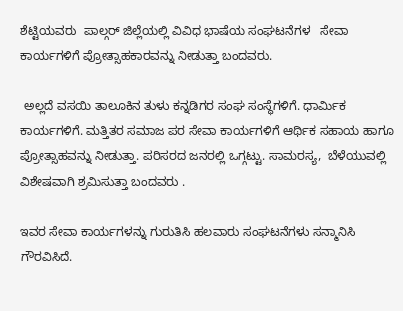ಶೆಟ್ಟಿಯವರು  ಪಾಲ್ಗರ್ ಜಿಲ್ಲೆಯಲ್ಲಿ ವಿವಿಧ ಭಾಷೆಯ ಸಂಘಟನೆಗಳ   ಸೇವಾ ಕಾರ್ಯಗಳಿಗೆ ಪ್ರೋತ್ಸಾಹಕಾರವನ್ನು ನೀಡುತ್ತಾ ಬಂದವರು.

 ಅಲ್ಲದೆ ವಸಯಿ ತಾಲೂಕಿನ ತುಳು ಕನ್ನಡಿಗರ ಸಂಘ ಸಂಸ್ಥೆಗಳಿಗೆ. ಧಾರ್ಮಿಕ ಕಾರ್ಯಗಳಿಗೆ. ಮತ್ತಿತರ ಸಮಾಜ ಪರ ಸೇವಾ ಕಾರ್ಯಗಳಿಗೆ ಆರ್ಥಿಕ ಸಹಾಯ ಹಾಗೂ ಪ್ರೋತ್ಸಾಹವನ್ನು ನೀಡುತ್ತಾ. ಪರಿಸರದ ಜನರಲ್ಲಿ ಒಗ್ಗಟ್ಟು. ಸಾಮರಸ್ಯ,  ಬೆಳೆಯುವಲ್ಲಿ ವಿಶೇಷವಾಗಿ ಶ್ರಮಿಸುತ್ತಾ ಬಂದವರು .

ಇವರ ಸೇವಾ ಕಾರ್ಯಗಳನ್ನು ಗುರುತಿಸಿ ಹಲವಾರು ಸಂಘಟನೆಗಳು ಸನ್ಮಾನಿಸಿ ಗೌರವಿಸಿದೆ.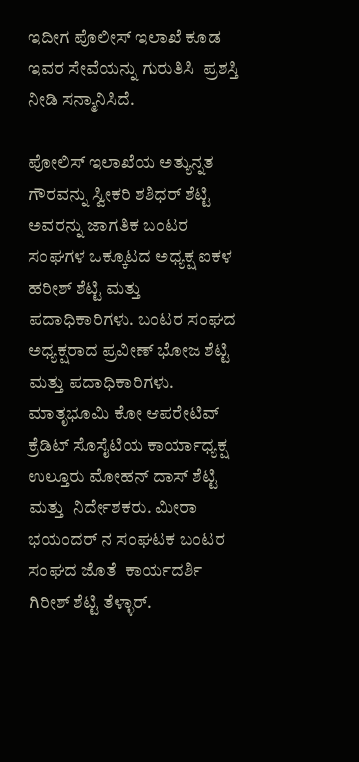ಇದೀಗ ಪೊಲೀಸ್ ಇಲಾಖೆ ಕೂಡ ಇವರ ಸೇವೆಯನ್ನು ಗುರುತಿಸಿ  ಪ್ರಶಸ್ತಿ ನೀಡಿ ಸನ್ಮಾನಿಸಿದೆ.

ಪೋಲಿಸ್ ಇಲಾಖೆಯ ಅತ್ಯುನ್ನತ ಗೌರವನ್ನು ಸ್ವೀಕರಿ ಶಶಿಧರ್ ಶೆಟ್ಟಿ ಅವರನ್ನು ಜಾಗತಿಕ ಬಂಟರ ಸಂಘಗಳ ಒಕ್ಕೂಟದ ಅಧ್ಯಕ್ಷ ಐಕಳ ಹರೀಶ್ ಶೆಟ್ಟಿ ಮತ್ತು ಪದಾಧಿಕಾರಿಗಳು. ಬಂಟರ ಸಂಘದ ಅಧ್ಯಕ್ಷರಾದ ಪ್ರವೀಣ್ ಭೋಜ ಶೆಟ್ಟಿ ಮತ್ತು ಪದಾಧಿಕಾರಿಗಳು. ಮಾತೃಭೂಮಿ ಕೋ ಆಪರೇಟಿವ್ ಕ್ರೆಡಿಟ್ ಸೊಸೈಟಿಯ ಕಾರ್ಯಾಧ್ಯಕ್ಷ ಉಲ್ತೂರು ಮೋಹನ್ ದಾಸ್ ಶೆಟ್ಟಿ ಮತ್ತು  ನಿರ್ದೇಶಕರು. ಮೀರಾ ಭಯಂದರ್ ನ ಸಂಘಟಕ ಬಂಟರ ಸಂಘದ ಜೊತೆ  ಕಾರ್ಯದರ್ಶಿ ಗಿರೀಶ್ ಶೆಟ್ಟಿ ತೆಳ್ಳಾರ್.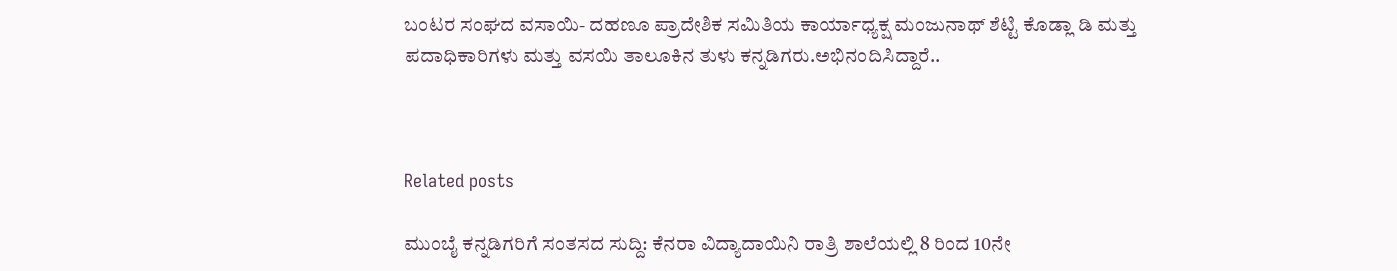ಬಂಟರ ಸಂಘದ ವಸಾಯಿ- ದಹಣೂ ಪ್ರಾದೇಶಿಕ ಸಮಿತಿಯ ಕಾರ್ಯಾಧ್ಯಕ್ಷ ಮಂಜುನಾಥ್ ಶೆಟ್ಟಿ ಕೊಡ್ಲಾ ಡಿ ಮತ್ತು ಪದಾಧಿಕಾರಿಗಳು ಮತ್ತು ವಸಯಿ ತಾಲೂಕಿನ ತುಳು ಕನ್ನಡಿಗರು.ಅಭಿನಂದಿಸಿದ್ದಾರೆ..



Related posts

ಮುಂಬೈ ಕನ್ನಡಿಗರಿಗೆ ಸಂತಸದ ಸುದ್ದಿ: ಕೆನರಾ ವಿದ್ಯಾದಾಯಿನಿ ರಾತ್ರಿ ಶಾಲೆಯಲ್ಲಿ 8 ರಿಂದ 10ನೇ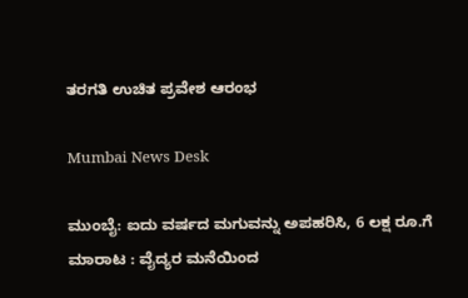ತರಗತಿ ಉಚಿತ ಪ್ರವೇಶ ಆರಂಭ

Mumbai News Desk

ಮುಂಬೈ: ಐದು ವರ್ಷದ ಮಗುವನ್ನು ಅಪಹರಿಸಿ, 6 ಲಕ್ಷ ರೂ.ಗೆ ಮಾರಾಟ : ವೈದ್ಯರ ಮನೆಯಿಂದ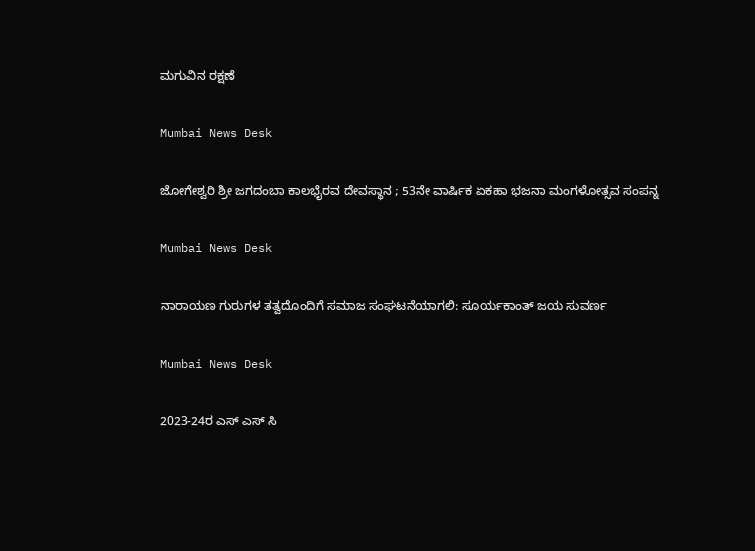ಮಗುವಿನ ರಕ್ಷಣೆ

Mumbai News Desk

ಜೋಗೇಶ್ವರಿ ಶ್ರೀ ಜಗದಂಬಾ ಕಾಲಭೈರವ ದೇವಸ್ಥಾನ ; 53ನೇ ವಾರ್ಷಿಕ ಏಕಹಾ ಭಜನಾ ಮಂಗಳೋತ್ಸವ ಸಂಪನ್ನ

Mumbai News Desk

ನಾರಾಯಣ ಗುರುಗಳ ತತ್ವದೊಂದಿಗೆ ಸಮಾಜ ಸಂಘಟನೆಯಾಗಲಿ: ಸೂರ್ಯಕಾಂತ್ ಜಯ ಸುವರ್ಣ

Mumbai News Desk

2023-24ರ ಎಸ್ ಎಸ್ ಸಿ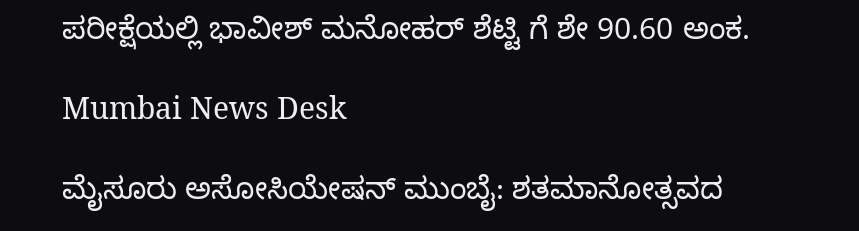ಪರೀಕ್ಷೆಯಲ್ಲಿ ಭಾವೀಶ್ ಮನೋಹರ್ ಶೆಟ್ಟಿ ಗೆ ಶೇ 90.60 ಅಂಕ.

Mumbai News Desk

ಮೈಸೂರು ಅಸೋಸಿಯೇಷನ್ ಮುಂಬೈ: ಶತಮಾನೋತ್ಸವದ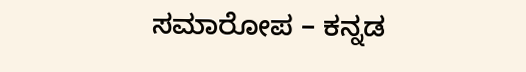ಸಮಾರೋಪ – ಕನ್ನಡ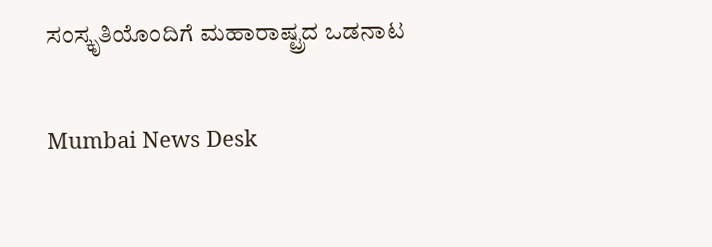ಸಂಸ್ಕೃತಿಯೊಂದಿಗೆ ಮಹಾರಾಷ್ಟ್ರದ ಒಡನಾಟ

Mumbai News Desk